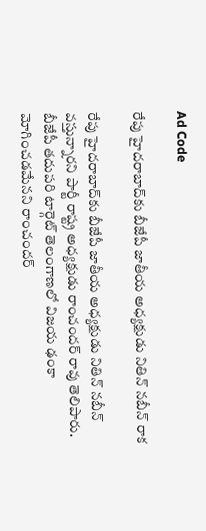Ad Code

రేపు హైదరాబాద్‌కు బీజేపీ జాతీయ అధ్యక్షుడు నితిన్‌ నబీన్‌ రాక

రేపు హైదరాబాద్‌కు బీజేపీ జాతీయ అధ్యక్షుడు నితిన్‌ నబీన్‌ వస్తున్నారని పార్టీ రాష్ట్ర అధ్యక్షుడు రాంచందర్‌ రావు తెలిపారు. బీజేపీ తదుపరి టార్గెట్‌ తెలంగాణలో విజయ ఢంకా మోగించడమేనని రాంచందర్‌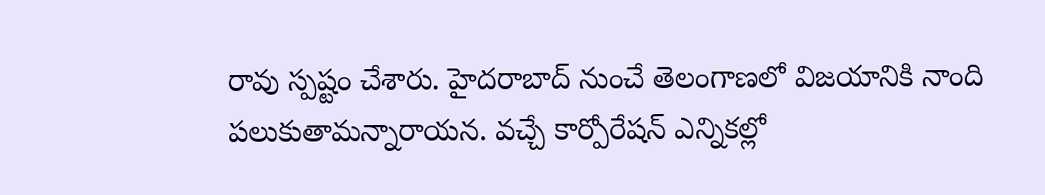రావు స్పష్టం చేశారు. హైదరాబాద్‌ నుంచే తెలంగాణలో విజయానికి నాంది పలుకుతామన్నారాయన. వచ్చే కార్పోరేషన్‌ ఎన్నికల్లో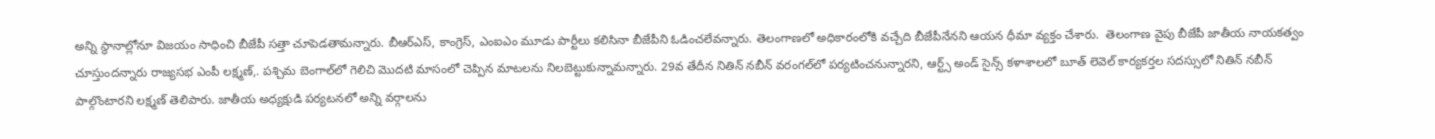అన్ని స్థానాల్లోనూ విజయం సాధించి బీజేపీ సత్తా చూపెడతామన్నారు. బీఆర్‌ఎస్‌, కాంగ్రెస్‌, ఎంఐఎం మూడు పార్టీలు కలిసినా బీజేపీని ఓడించలేవన్నారు. తెలంగాణలో అధికారంలోకి వచ్చేది బీజేపీనేనని ఆయన ధీమా వ్యక్తం చేశారు.  తెలంగాణ వైపు బీజేపీ జాతీయ నాయకత్వం చూస్తుందన్నారు రాజ్యసభ ఎంపీ లక్ష్మణ్‌,. పశ్చిమ బెంగాల్‌లో గెలిచి మొదటి మాసంలో చెప్పిన మాటలను నిలబెట్టుకున్నామన్నారు. 29వ తేదీన నితిన్‌ నబీన్‌ వరంగల్‌లో పర్యటించనున్నారని, ఆర్ట్స్‌ అండ్‌ సైన్స్‌ కళాశాలలో బూత్‌ లెవెల్‌ కార్యకర్తల సదస్సులో నితిన్‌ నబీన్‌ పాల్గొంటారని లక్ష్మణ్‌ తెలిపారు. జాతీయ అధ్యక్షుడి పర్యటనలో అన్ని వర్గాలను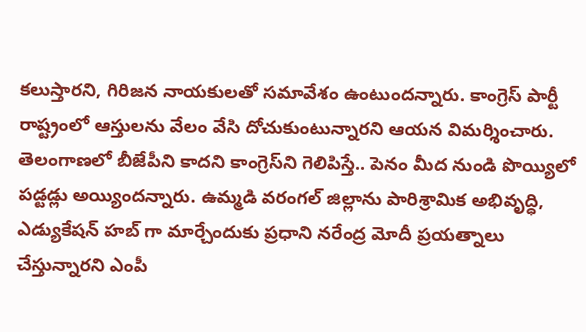కలుస్తారని, గిరిజన నాయకులతో సమావేశం ఉంటుందన్నారు. కాంగ్రెస్‌ పార్టీ రాష్ట్రంలో ఆస్తులను వేలం వేసి దోచుకుంటున్నారని ఆయన విమర్శించారు. తెలంగాణలో బీజేపీని కాదని కాంగ్రెస్‌ని గెలిపిస్తే.. పెనం మీద నుండి పొయ్యిలో పడ్టడ్లు అయ్యిందన్నారు. ఉమ్మడి వరంగల్ జిల్లాను పారిశ్రామిక అభివృద్ధి, ఎడ్యుకేషన్ హబ్ గా మార్చేందుకు ప్రధాని నరేంద్ర మోదీ ప్రయత్నాలు చేస్తున్నారని ఎంపీ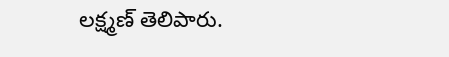లక్ష్మణ్‌ తెలిపారు.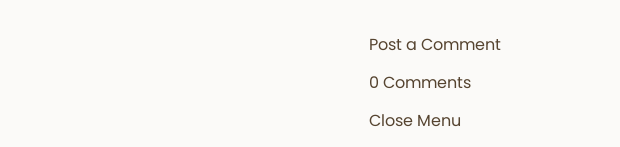Post a Comment

0 Comments

Close Menu